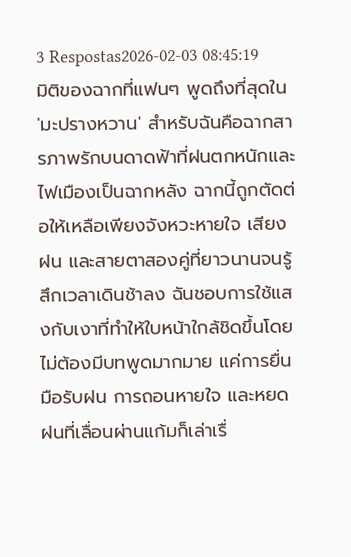3 Respostas2026-02-03 08:45:19
มิติของฉากที่แฟนๆ พูดถึงที่สุดใน 'มะปรางหวาน' สำหรับฉันคือฉากสารภาพรักบนดาดฟ้าที่ฝนตกหนักและไฟเมืองเป็นฉากหลัง ฉากนี้ถูกตัดต่อให้เหลือเพียงจังหวะหายใจ เสียงฝน และสายตาสองคู่ที่ยาวนานจนรู้สึกเวลาเดินช้าลง ฉันชอบการใช้แสงกับเงาที่ทำให้ใบหน้าใกล้ชิดขึ้นโดยไม่ต้องมีบทพูดมากมาย แค่การยื่นมือรับฝน การถอนหายใจ และหยดฝนที่เลื่อนผ่านแก้มก็เล่าเรื่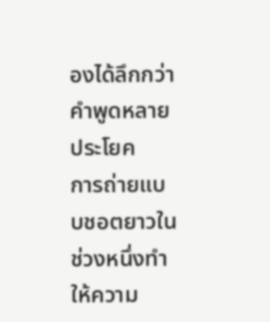องได้ลึกกว่าคำพูดหลายประโยค
การถ่ายแบบชอตยาวในช่วงหนึ่งทำให้ความ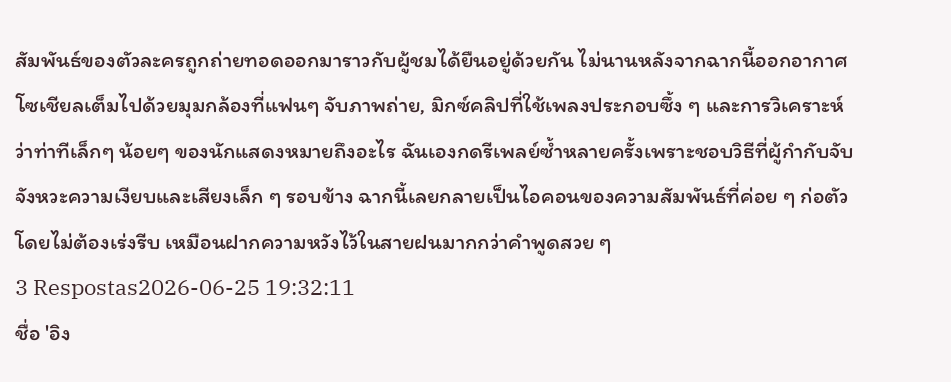สัมพันธ์ของตัวละครถูกถ่ายทอดออกมาราวกับผู้ชมได้ยืนอยู่ด้วยกัน ไม่นานหลังจากฉากนี้ออกอากาศ โซเชียลเต็มไปด้วยมุมกล้องที่แฟนๆ จับภาพถ่าย, มิกซ์คลิปที่ใช้เพลงประกอบซึ้ง ๆ และการวิเคราะห์ว่าท่าทีเล็กๆ น้อยๆ ของนักแสดงหมายถึงอะไร ฉันเองกดรีเพลย์ซ้ำหลายครั้งเพราะชอบวิธีที่ผู้กำกับจับจังหวะความเงียบและเสียงเล็ก ๆ รอบข้าง ฉากนี้เลยกลายเป็นไอคอนของความสัมพันธ์ที่ค่อย ๆ ก่อตัวโดยไม่ต้องเร่งรีบ เหมือนฝากความหวังไว้ในสายฝนมากกว่าคำพูดสวย ๆ
3 Respostas2026-06-25 19:32:11
ชื่อ 'อิง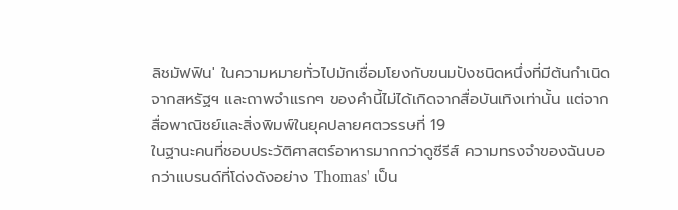ลิชมัฟฟิน' ในความหมายทั่วไปมักเชื่อมโยงกับขนมปังชนิดหนึ่งที่มีต้นกำเนิดจากสหรัฐฯ และถาพจำแรกๆ ของคำนี้ไม่ได้เกิดจากสื่อบันเทิงเท่านั้น แต่จากสื่อพาณิชย์และสิ่งพิมพ์ในยุคปลายศตวรรษที่ 19
ในฐานะคนที่ชอบประวัติศาสตร์อาหารมากกว่าดูซีรีส์ ความทรงจำของฉันบอกว่าแบรนด์ที่โด่งดังอย่าง Thomas' เป็น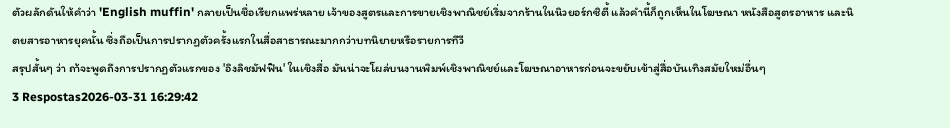ตัวผลักดันให้คำว่า 'English muffin' กลายเป็นชื่อเรียกแพร่หลาย เจ้าของสูตรและการขายเชิงพาณิชย์เริ่มจากร้านในนิวยอร์กซิตี้ แล้วคำนี้ก็ถูกเห็นในโฆษณา หนังสือสูตรอาหาร และนิตยสารอาหารยุคนั้น ซึ่งถือเป็นการปรากฏตัวครั้งแรกในสื่อสาธารณะมากกว่าบทนิยายหรือรายการทีวี
สรุปสั้นๆ ว่า ถา้จะพูดถึงการปรากฏตัวแรกของ 'อิงลิชมัฟฟิน' ในเชิงสื่อ มันน่าจะโผล่บนงานพิมพ์เชิงพาณิชย์และโฆษณาอาหารก่อนจะขยับเข้าสู่สื่อบันเทิงสมัยใหม่อื่นๆ
3 Respostas2026-03-31 16:29:42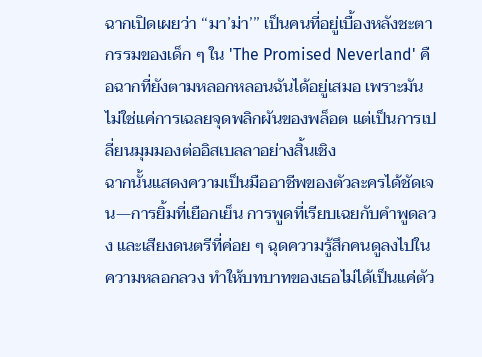ฉากเปิดเผยว่า ‘‘มา’ม่า’’’ เป็นคนที่อยู่เบื้องหลังชะตากรรมของเด็ก ๆ ใน 'The Promised Neverland' คือฉากที่ยังตามหลอกหลอนฉันได้อยู่เสมอ เพราะมันไม่ใช่แค่การเฉลยจุดพลิกผันของพล็อต แต่เป็นการเปลี่ยนมุมมองต่ออิสเบลลาอย่างสิ้นเชิง
ฉากนั้นแสดงความเป็นมืออาชีพของตัวละครได้ชัดเจน—การยิ้มที่เยือกเย็น การพูดที่เรียบเฉยกับคำพูดลวง และเสียงดนตรีที่ค่อย ๆ ฉุดความรู้สึกคนดูลงไปในความหลอกลวง ทำให้บทบาทของเธอไม่ได้เป็นแค่ตัว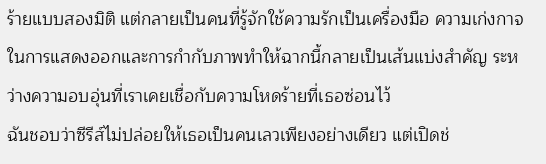ร้ายแบบสองมิติ แต่กลายเป็นคนที่รู้จักใช้ความรักเป็นเครื่องมือ ความเก่งกาจในการแสดงออกและการกำกับภาพทำให้ฉากนี้กลายเป็นเส้นแบ่งสำคัญ ระหว่างความอบอุ่นที่เราเคยเชื่อกับความโหดร้ายที่เธอซ่อนไว้
ฉันชอบว่าซีรีส์ไม่ปล่อยให้เธอเป็นคนเลวเพียงอย่างเดียว แต่เปิดช่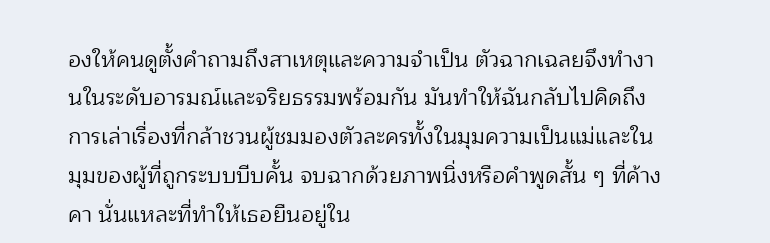องให้คนดูตั้งคำถามถึงสาเหตุและความจำเป็น ตัวฉากเฉลยจึงทำงานในระดับอารมณ์และจริยธรรมพร้อมกัน มันทำให้ฉันกลับไปคิดถึงการเล่าเรื่องที่กล้าชวนผู้ชมมองตัวละครทั้งในมุมความเป็นแม่และในมุมของผู้ที่ถูกระบบบีบคั้น จบฉากด้วยภาพนิ่งหรือคำพูดสั้น ๆ ที่ค้างคา นั่นแหละที่ทำให้เธอยืนอยู่ใน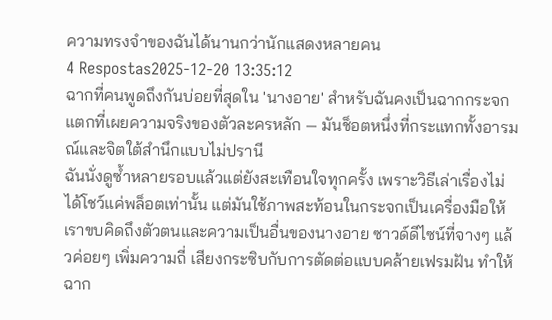ความทรงจำของฉันได้นานกว่านักแสดงหลายคน
4 Respostas2025-12-20 13:35:12
ฉากที่คนพูดถึงกันบ่อยที่สุดใน 'นางอาย' สำหรับฉันคงเป็นฉากกระจกแตกที่เผยความจริงของตัวละครหลัก — มันช็อตหนึ่งที่กระแทกทั้งอารมณ์และจิตใต้สำนึกแบบไม่ปรานี
ฉันนั่งดูซ้ำหลายรอบแล้วแต่ยังสะเทือนใจทุกครั้ง เพราะวิธีเล่าเรื่องไม่ได้โชว์แค่พล็อตเท่านั้น แต่มันใช้ภาพสะท้อนในกระจกเป็นเครื่องมือให้เราขบคิดถึงตัวตนและความเป็นอื่นของนางอาย ซาวด์ดีไซน์ที่จางๆ แล้วค่อยๆ เพิ่มความถี่ เสียงกระซิบกับการตัดต่อแบบคล้ายเฟรมฝัน ทำให้ฉาก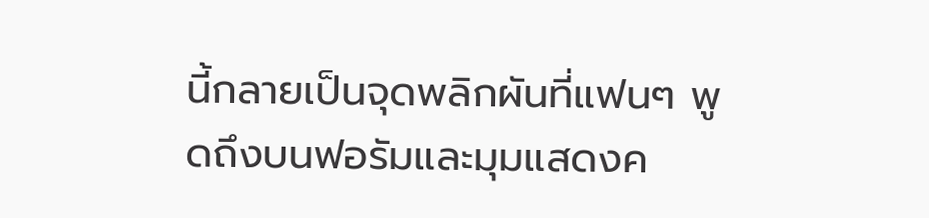นี้กลายเป็นจุดพลิกผันที่แฟนๆ พูดถึงบนฟอรัมและมุมแสดงค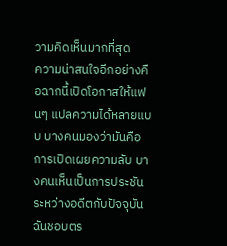วามคิดเห็นมากที่สุด
ความน่าสนใจอีกอย่างคือฉากนี้เปิดโอกาสให้แฟนๆ แปลความได้หลายแบบ บางคนมองว่ามันคือการเปิดเผยความลับ บางคนเห็นเป็นการประชันระหว่างอดีตกับปัจจุบัน ฉันชอบตร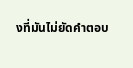งที่มันไม่ยัดคำตอบ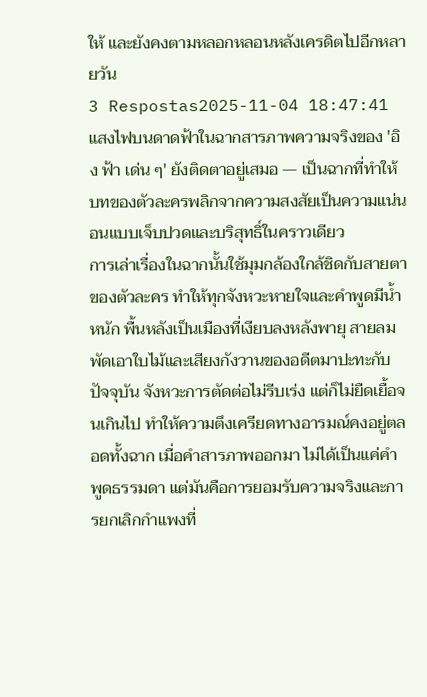ให้ และยังคงตามหลอกหลอนหลังเครดิตไปอีกหลายวัน
3 Respostas2025-11-04 18:47:41
แสงไฟบนดาดฟ้าในฉากสารภาพความจริงของ 'อิง ฟ้า เด่น ๆ' ยังติดตาอยู่เสมอ — เป็นฉากที่ทำให้บทของตัวละครพลิกจากความสงสัยเป็นความแน่นอนแบบเจ็บปวดและบริสุทธิ์ในคราวเดียว
การเล่าเรื่องในฉากนั้นใช้มุมกล้องใกล้ชิดกับสายตาของตัวละคร ทำให้ทุกจังหวะหายใจและคำพูดมีน้ำหนัก พื้นหลังเป็นเมืองที่เงียบลงหลังพายุ สายลมพัดเอาใบไม้และเสียงกังวานของอดีตมาปะทะกับปัจจุบัน จังหวะการตัดต่อไม่รีบเร่ง แต่ก็ไม่ยืดเยื้อจนเกินไป ทำให้ความตึงเครียดทางอารมณ์คงอยู่ตลอดทั้งฉาก เมื่อคำสารภาพออกมา ไม่ได้เป็นแค่คำพูดธรรมดา แต่มันคือการยอมรับความจริงและการยกเลิกกำแพงที่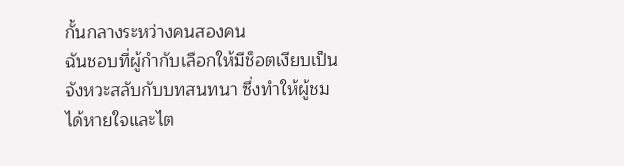กั้นกลางระหว่างคนสองคน
ฉันชอบที่ผู้กำกับเลือกให้มีช็อตเงียบเป็นจังหวะสลับกับบทสนทนา ซึ่งทำให้ผู้ชมได้หายใจและไต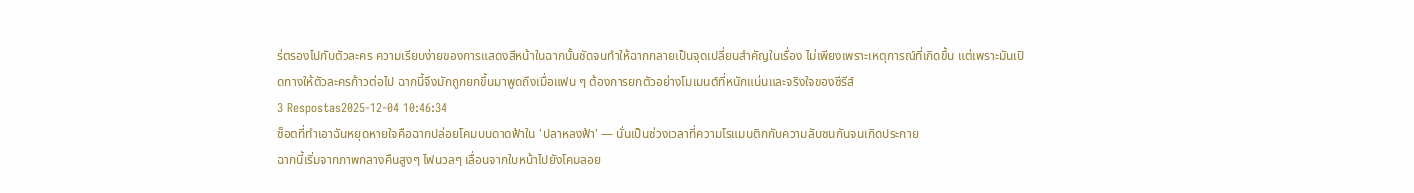ร่ตรองไปกับตัวละคร ความเรียบง่ายของการแสดงสีหน้าในฉากนั้นชัดจนทำให้ฉากกลายเป็นจุดเปลี่ยนสำคัญในเรื่อง ไม่เพียงเพราะเหตุการณ์ที่เกิดขึ้น แต่เพราะมันเปิดทางให้ตัวละครก้าวต่อไป ฉากนี้จึงมักถูกยกขึ้นมาพูดถึงเมื่อแฟน ๆ ต้องการยกตัวอย่างโมเมนต์ที่หนักแน่นและจริงใจของซีรีส์
3 Respostas2025-12-04 10:46:34
ช็อตที่ทำเอาฉันหยุดหายใจคือฉากปล่อยโคมบนดาดฟ้าใน 'ปลาหลงฟ้า' — นั่นเป็นช่วงเวลาที่ความโรแมนติกกับความลับชนกันจนเกิดประกาย
ฉากนี้เริ่มจากภาพกลางคืนสูงๆ ไฟนวลๆ เลื่อนจากใบหน้าไปยังโคมลอย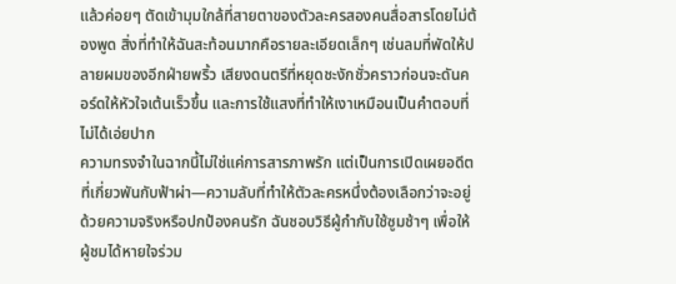แล้วค่อยๆ ตัดเข้ามุมใกล้ที่สายตาของตัวละครสองคนสื่อสารโดยไม่ต้องพูด สิ่งที่ทำให้ฉันสะท้อนมากคือรายละเอียดเล็กๆ เช่นลมที่พัดให้ปลายผมของอีกฝ่ายพริ้ว เสียงดนตรีที่หยุดชะงักชั่วคราวก่อนจะดันคอร์ดให้หัวใจเต้นเร็วขึ้น และการใช้แสงที่ทำให้เงาเหมือนเป็นคำตอบที่ไม่ได้เอ่ยปาก
ความทรงจำในฉากนี้ไม่ใช่แค่การสารภาพรัก แต่เป็นการเปิดเผยอดีตที่เกี่ยวพันกับฟ้าผ่า—ความลับที่ทำให้ตัวละครหนึ่งต้องเลือกว่าจะอยู่ด้วยความจริงหรือปกป้องคนรัก ฉันชอบวิธีผู้กำกับใช้ซูมช้าๆ เพื่อให้ผู้ชมได้หายใจร่วม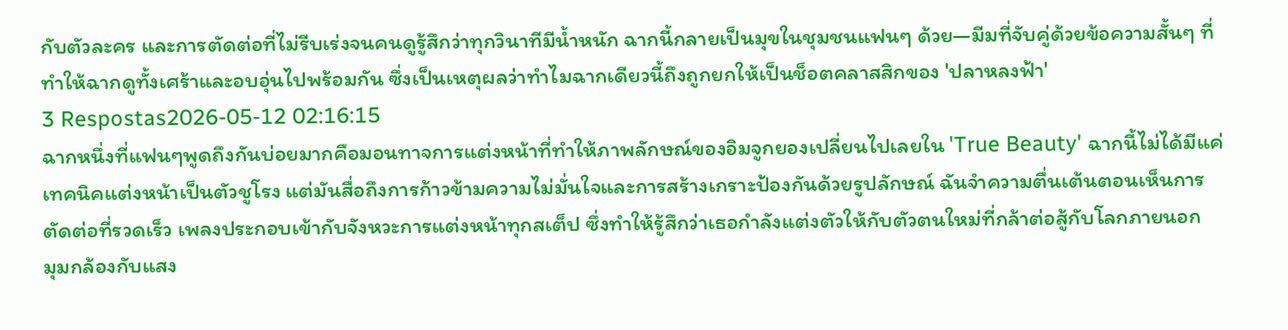กับตัวละคร และการตัดต่อที่ไม่รีบเร่งจนคนดูรู้สึกว่าทุกวินาทีมีน้ำหนัก ฉากนี้กลายเป็นมุขในชุมชนแฟนๆ ด้วย—มีมที่จับคู่ด้วยข้อความสั้นๆ ที่ทำให้ฉากดูทั้งเศร้าและอบอุ่นไปพร้อมกัน ซึ่งเป็นเหตุผลว่าทำไมฉากเดียวนี้ถึงถูกยกให้เป็นช็อตคลาสสิกของ 'ปลาหลงฟ้า'
3 Respostas2026-05-12 02:16:15
ฉากหนึ่งที่แฟนๆพูดถึงกันบ่อยมากคือมอนทาจการแต่งหน้าที่ทำให้ภาพลักษณ์ของอิมจูกยองเปลี่ยนไปเลยใน 'True Beauty' ฉากนี้ไม่ได้มีแค่เทคนิคแต่งหน้าเป็นตัวชูโรง แต่มันสื่อถึงการก้าวข้ามความไม่มั่นใจและการสร้างเกราะป้องกันด้วยรูปลักษณ์ ฉันจำความตื่นเต้นตอนเห็นการตัดต่อที่รวดเร็ว เพลงประกอบเข้ากับจังหวะการแต่งหน้าทุกสเต็ป ซึ่งทำให้รู้สึกว่าเธอกำลังแต่งตัวให้กับตัวตนใหม่ที่กล้าต่อสู้กับโลกภายนอก
มุมกล้องกับแสง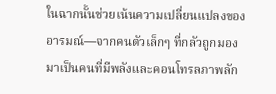ในฉากนั้นช่วยเน้นความเปลี่ยนแปลงของอารมณ์—จากคนตัวเล็กๆ ที่กลัวถูกมอง มาเป็นคนที่มีพลังและคอนโทรลภาพลัก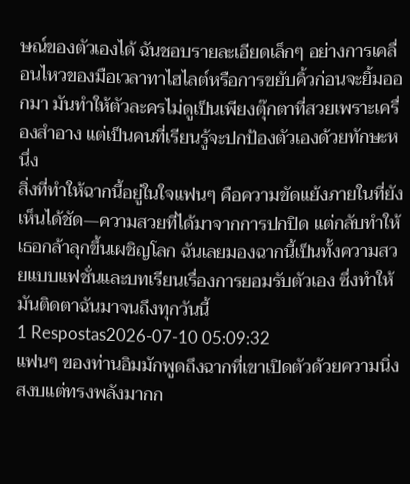ษณ์ของตัวเองได้ ฉันชอบรายละเอียดเล็กๆ อย่างการเคลื่อนไหวของมือเวลาทาไฮไลต์หรือการขยับคิ้วก่อนจะยิ้มออกมา มันทำให้ตัวละครไม่ดูเป็นเพียงตุ๊กตาที่สวยเพราะเครื่องสำอาง แต่เป็นคนที่เรียนรู้จะปกป้องตัวเองด้วยทักษะหนึ่ง
สิ่งที่ทำให้ฉากนี้อยู่ในใจแฟนๆ คือความขัดแย้งภายในที่ยังเห็นได้ชัด—ความสวยที่ได้มาจากการปกปิด แต่กลับทำให้เธอกล้าลุกขึ้นเผชิญโลก ฉันเลยมองฉากนี้เป็นทั้งความสวยแบบแฟชั่นและบทเรียนเรื่องการยอมรับตัวเอง ซึ่งทำให้มันติดตาฉันมาจนถึงทุกวันนี้
1 Respostas2026-07-10 05:09:32
แฟนๆ ของท่านอิมมักพูดถึงฉากที่เขาเปิดตัวด้วยความนิ่งสงบแต่ทรงพลังมากก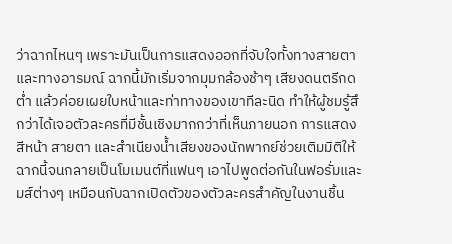ว่าฉากไหนๆ เพราะมันเป็นการแสดงออกที่จับใจทั้งทางสายตาและทางอารมณ์ ฉากนี้มักเริ่มจากมุมกล้องช้าๆ เสียงดนตรีกดต่ำ แล้วค่อยเผยใบหน้าและท่าทางของเขาทีละนิด ทำให้ผู้ชมรู้สึกว่าได้เจอตัวละครที่มีชั้นเชิงมากกว่าที่เห็นภายนอก การแสดงสีหน้า สายตา และสำเนียงน้ำเสียงของนักพากย์ช่วยเติมมิติให้ฉากนี้จนกลายเป็นโมเมนต์ที่แฟนๆ เอาไปพูดต่อกันในฟอรั่มและมส์ต่างๆ เหมือนกับฉากเปิดตัวของตัวละครสำคัญในงานชิ้น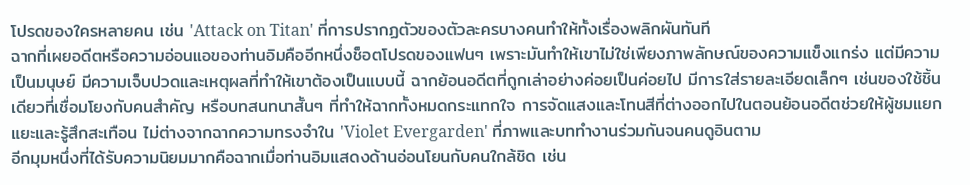โปรดของใครหลายคน เช่น 'Attack on Titan' ที่การปรากฏตัวของตัวละครบางคนทำให้ทั้งเรื่องพลิกผันทันที
ฉากที่เผยอดีตหรือความอ่อนแอของท่านอิมคืออีกหนึ่งช็อตโปรดของแฟนๆ เพราะมันทำให้เขาไม่ใช่เพียงภาพลักษณ์ของความแข็งแกร่ง แต่มีความเป็นมนุษย์ มีความเจ็บปวดและเหตุผลที่ทำให้เขาต้องเป็นแบบนี้ ฉากย้อนอดีตที่ถูกเล่าอย่างค่อยเป็นค่อยไป มีการใส่รายละเอียดเล็กๆ เช่นของใช้ชิ้นเดียวที่เชื่อมโยงกับคนสำคัญ หรือบทสนทนาสั้นๆ ที่ทำให้ฉากทั้งหมดกระแทกใจ การจัดแสงและโทนสีที่ต่างออกไปในตอนย้อนอดีตช่วยให้ผู้ชมแยกแยะและรู้สึกสะเทือน ไม่ต่างจากฉากความทรงจำใน 'Violet Evergarden' ที่ภาพและบททำงานร่วมกันจนคนดูอินตาม
อีกมุมหนึ่งที่ได้รับความนิยมมากคือฉากเมื่อท่านอิมแสดงด้านอ่อนโยนกับคนใกล้ชิด เช่น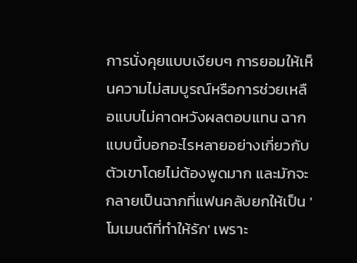การนั่งคุยแบบเงียบๆ การยอมให้เห็นความไม่สมบูรณ์หรือการช่วยเหลือแบบไม่คาดหวังผลตอบแทน ฉากแบบนี้บอกอะไรหลายอย่างเกี่ยวกับตัวเขาโดยไม่ต้องพูดมาก และมักจะกลายเป็นฉากที่แฟนคลับยกให้เป็น 'โมเมนต์ที่ทำให้รัก' เพราะ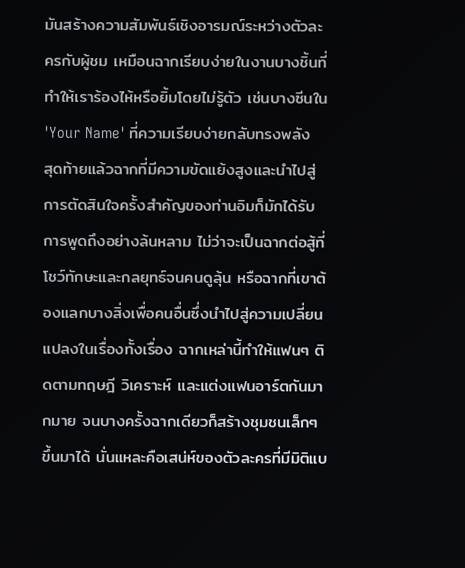มันสร้างความสัมพันธ์เชิงอารมณ์ระหว่างตัวละครกับผู้ชม เหมือนฉากเรียบง่ายในงานบางชิ้นที่ทำให้เราร้องไห้หรือยิ้มโดยไม่รู้ตัว เช่นบางซีนใน 'Your Name' ที่ความเรียบง่ายกลับทรงพลัง
สุดท้ายแล้วฉากที่มีความขัดแย้งสูงและนำไปสู่การตัดสินใจครั้งสำคัญของท่านอิมก็มักได้รับการพูดถึงอย่างล้นหลาม ไม่ว่าจะเป็นฉากต่อสู้ที่โชว์ทักษะและกลยุทธ์จนคนดูลุ้น หรือฉากที่เขาต้องแลกบางสิ่งเพื่อคนอื่นซึ่งนำไปสู่ความเปลี่ยนแปลงในเรื่องทั้งเรื่อง ฉากเหล่านี้ทำให้แฟนๆ ติดตามทฤษฎี วิเคราะห์ และแต่งแฟนอาร์ตกันมากมาย จนบางครั้งฉากเดียวก็สร้างชุมชนเล็กๆ ขึ้นมาได้ นั่นแหละคือเสน่ห์ของตัวละครที่มีมิติแบ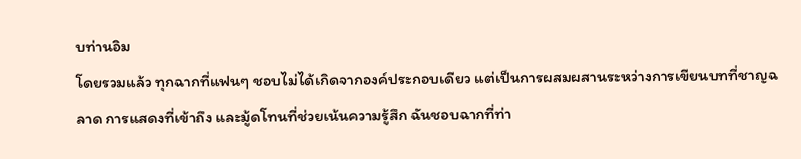บท่านอิม
โดยรวมแล้ว ทุกฉากที่แฟนๆ ชอบไม่ได้เกิดจากองค์ประกอบเดียว แต่เป็นการผสมผสานระหว่างการเขียนบทที่ชาญฉลาด การแสดงที่เข้าถึง และมู้ดโทนที่ช่วยเน้นความรู้สึก ฉันชอบฉากที่ท่า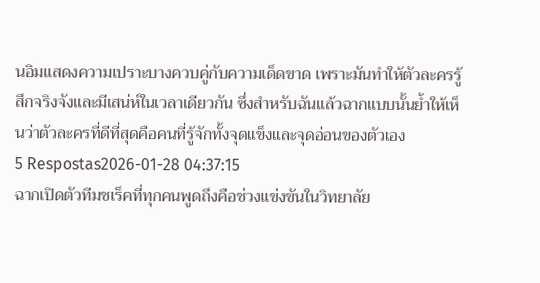นอิมแสดงความเปราะบางควบคู่กับความเด็ดขาด เพราะมันทำให้ตัวละครรู้สึกจริงจังและมีเสน่ห์ในเวลาเดียวกัน ซึ่งสำหรับฉันแล้วฉากแบบนั้นย้ำให้เห็นว่าตัวละครที่ดีที่สุดคือคนที่รู้จักทั้งจุดแข็งและจุดอ่อนของตัวเอง
5 Respostas2026-01-28 04:37:15
ฉากเปิดตัวทีมชเร็คที่ทุกคนพูดถึงคือช่วงแข่งขันในวิทยาลัย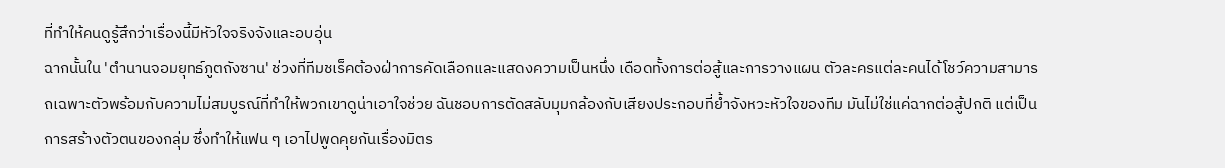ที่ทำให้คนดูรู้สึกว่าเรื่องนี้มีหัวใจจริงจังและอบอุ่น
ฉากนั้นใน 'ตํานานจอมยุทธ์ภูตถังซาน' ช่วงที่ทีมชเร็คต้องฝ่าการคัดเลือกและแสดงความเป็นหนึ่ง เดือดทั้งการต่อสู้และการวางแผน ตัวละครแต่ละคนได้โชว์ความสามารถเฉพาะตัวพร้อมกับความไม่สมบูรณ์ที่ทำให้พวกเขาดูน่าเอาใจช่วย ฉันชอบการตัดสลับมุมกล้องกับเสียงประกอบที่ย้ำจังหวะหัวใจของทีม มันไม่ใช่แค่ฉากต่อสู้ปกติ แต่เป็นการสร้างตัวตนของกลุ่ม ซึ่งทำให้แฟน ๆ เอาไปพูดคุยกันเรื่องมิตร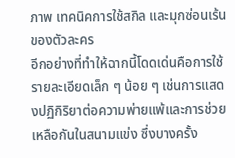ภาพ เทคนิคการใช้สกิล และมุกซ่อนเร้นของตัวละคร
อีกอย่างที่ทำให้ฉากนี้โดดเด่นคือการใช้รายละเอียดเล็ก ๆ น้อย ๆ เช่นการแสดงปฏิกิริยาต่อความพ่ายแพ้และการช่วยเหลือกันในสนามแข่ง ซึ่งบางครั้ง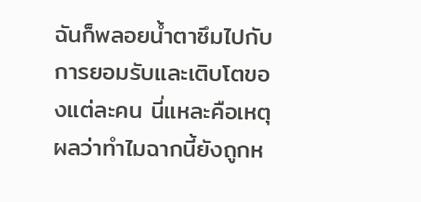ฉันก็พลอยน้ำตาซึมไปกับการยอมรับและเติบโตของแต่ละคน นี่แหละคือเหตุผลว่าทำไมฉากนี้ยังถูกห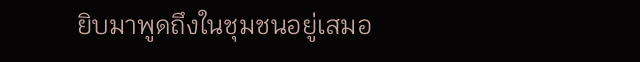ยิบมาพูดถึงในชุมชนอยู่เสมอ